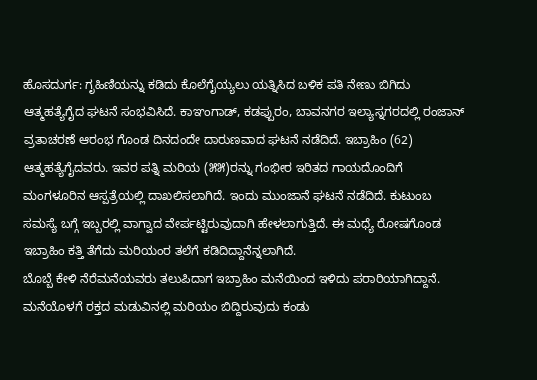ಹೊಸದುರ್ಗ: ಗೃಹಿಣಿಯನ್ನು ಕಡಿದು ಕೊಲೆಗೈಯ್ಯಲು ಯತ್ನಿಸಿದ ಬಳಿಕ ಪತಿ ನೇಣು ಬಿಗಿದು ಆತ್ಮಹತ್ಯೆಗೈದ ಘಟನೆ ಸಂಭವಿಸಿದೆ. ಕಾಞಂಗಾಡ್, ಕಡಪ್ಪುರಂ, ಬಾವನಗರ ಇಲ್ಯಾಸ್ನಗರದಲ್ಲಿ ರಂಜಾನ್ ವ್ರತಾಚರಣೆ ಆರಂಭ ಗೊಂಡ ದಿನದಂದೇ ದಾರುಣವಾದ ಘಟನೆ ನಡೆದಿದೆ. ಇಬ್ರಾಹಿಂ (62) ಆತ್ಮಹತ್ಯೆಗೈದವರು. ಇವರ ಪತ್ನಿ ಮರಿಯ (೫೫)ರನ್ನು ಗಂಭೀರ ಇರಿತದ ಗಾಯದೊಂದಿಗೆ ಮಂಗಳೂರಿನ ಆಸ್ಪತ್ರೆಯಲ್ಲಿ ದಾಖಲಿಸಲಾಗಿದೆ. ಇಂದು ಮುಂಜಾನೆ ಘಟನೆ ನಡೆದಿದೆ. ಕುಟುಂಬ ಸಮಸ್ಯೆ ಬಗ್ಗೆ ಇಬ್ಬರಲ್ಲಿ ವಾಗ್ವಾದ ವೇರ್ಪಟ್ಟಿರುವುದಾಗಿ ಹೇಳಲಾಗುತ್ತಿದೆ. ಈ ಮಧ್ಯೆ ರೋಷಗೊಂಡ ಇಬ್ರಾಹಿಂ ಕತ್ತಿ ತೆಗೆದು ಮರಿಯಂರ ತಲೆಗೆ ಕಡಿದಿದ್ದಾನೆನ್ನಲಾಗಿದೆ.
ಬೊಬ್ಬೆ ಕೇಳಿ ನೆರೆಮನೆಯವರು ತಲುಪಿದಾಗ ಇಬ್ರಾಹಿಂ ಮನೆಯಿಂದ ಇಳಿದು ಪರಾರಿಯಾಗಿದ್ದಾನೆ. ಮನೆಯೊಳಗೆ ರಕ್ತದ ಮಡುವಿನಲ್ಲಿ ಮರಿಯಂ ಬಿದ್ದಿರುವುದು ಕಂಡು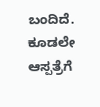ಬಂದಿದೆ. ಕೂಡಲೇ ಆಸ್ಪತ್ರೆಗೆ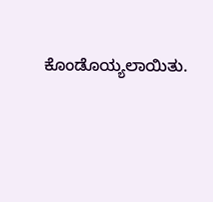ಕೊಂಡೊಯ್ಯಲಾಯಿತು.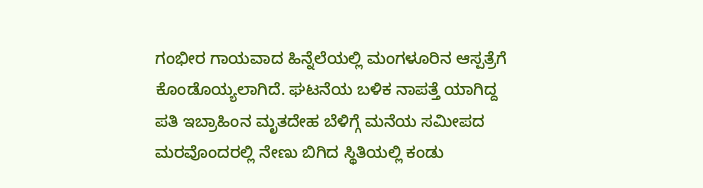ಗಂಭೀರ ಗಾಯವಾದ ಹಿನ್ನೆಲೆಯಲ್ಲಿ ಮಂಗಳೂರಿನ ಆಸ್ಪತ್ರೆಗೆ ಕೊಂಡೊಯ್ಯಲಾಗಿದೆ. ಘಟನೆಯ ಬಳಿಕ ನಾಪತ್ತೆ ಯಾಗಿದ್ದ ಪತಿ ಇಬ್ರಾಹಿಂನ ಮೃತದೇಹ ಬೆಳಿಗ್ಗೆ ಮನೆಯ ಸಮೀಪದ ಮರವೊಂದರಲ್ಲಿ ನೇಣು ಬಿಗಿದ ಸ್ಥಿತಿಯಲ್ಲಿ ಕಂಡು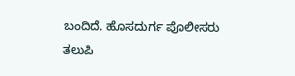ಬಂದಿದೆ. ಹೊಸದುರ್ಗ ಪೊಲೀಸರು ತಲುಪಿ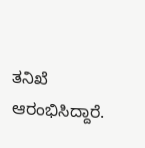ತನಿಖೆ ಆರಂಭಿಸಿದ್ದಾರೆ.